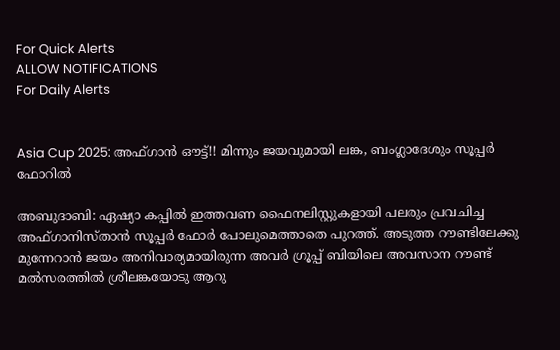For Quick Alerts
ALLOW NOTIFICATIONS
For Daily Alerts


Asia Cup 2025: അഫ്ഗാന്‍ ഔട്ട്!! മിന്നും ജയവുമായി ലങ്ക, ബംഗ്ലാദേശും സൂപ്പര്‍ ഫോറില്‍

അബുദാബി: ഏഷ്യാ കപ്പില്‍ ഇത്തവണ ഫൈനലിസ്റ്റുകളായി പലരും പ്രവചിച്ച അഫ്ഗാനിസ്താന്‍ സൂപ്പര്‍ ഫോര്‍ പോലുമെത്താതെ പുറത്ത്. അടുത്ത റൗണ്ടിലേക്കു മുന്നേറാന്‍ ജയം അനിവാര്യമായിരുന്ന അവര്‍ ഗ്രൂപ്പ് ബിയിലെ അവസാന റൗണ്ട് മല്‍സരത്തില്‍ ശ്രീലങ്കയോടു ആറു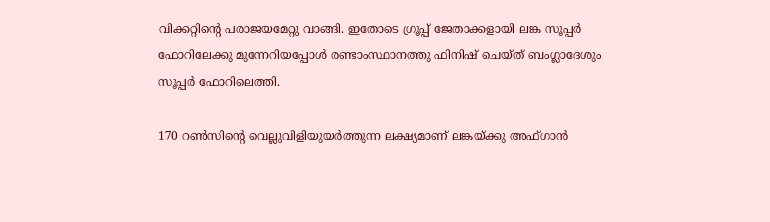വിക്കറ്റിന്റെ പരാജയമേറ്റു വാങ്ങി. ഇതോടെ ഗ്രൂപ്പ് ജേതാക്കളായി ലങ്ക സൂപ്പര്‍ ഫോറിലേക്കു മുന്നേറിയപ്പോള്‍ രണ്ടാംസ്ഥാനത്തു ഫിനിഷ് ചെയ്ത് ബംഗ്ലാദേശും സൂപ്പര്‍ ഫോറിലെത്തി.

170 റണ്‍സിന്റെ വെല്ലുവിളിയുയര്‍ത്തുന്ന ലക്ഷ്യമാണ് ലങ്കയ്ക്കു അഫ്ഗാന്‍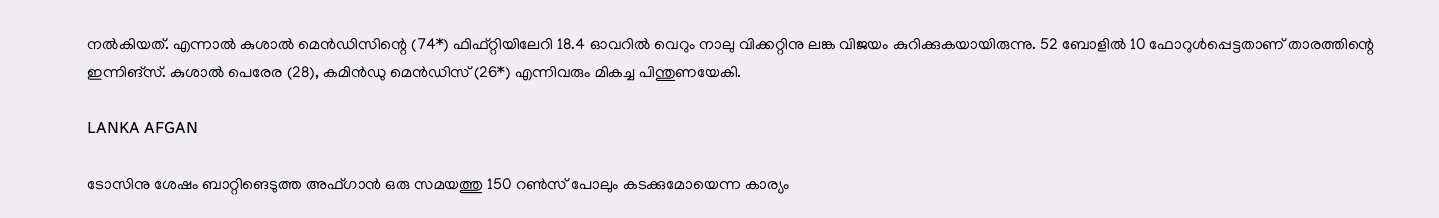നല്‍കിയത്. എന്നാല്‍ കുശാല്‍ മെന്‍ഡിസിന്റെ (74*) ഫിഫ്റ്റിയിലേറി 18.4 ഓവറില്‍ വെറും നാലു വിക്കറ്റിനു ലങ്ക വിജയം കുറിക്കുകയായിരുന്നു. 52 ബോളില്‍ 10 ഫോറുള്‍പ്പെട്ടതാണ് താരത്തിന്റെ ഇന്നിങ്‌സ്. കുശാല്‍ പെരേര (28), കമിന്‍ഡു മെന്‍ഡിസ് (26*) എന്നിവരും മികച്ച പിന്തുണയേകി.

LANKA AFGAN

ടോസിനു ശേഷം ബാറ്റിങെടുത്ത അഫ്ഗാന്‍ ഒരു സമയത്തു 150 റണ്‍സ് പോലും കടക്കുമോയെന്ന കാര്യം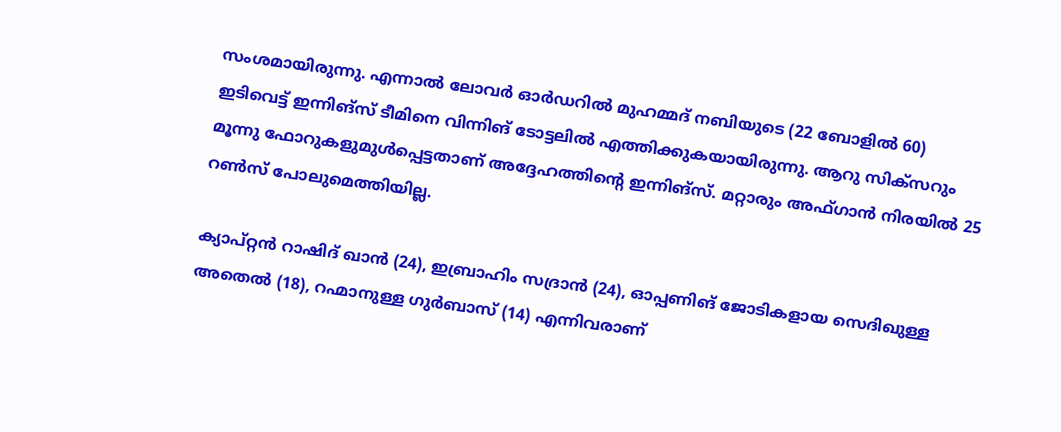സംശമായിരുന്നു. എന്നാല്‍ ലോവര്‍ ഓര്‍ഡറില്‍ മുഹമ്മദ് നബിയുടെ (22 ബോളില്‍ 60) ഇടിവെട്ട് ഇന്നിങ്‌സ് ടീമിനെ വിന്നിങ് ടോട്ടലില്‍ എത്തിക്കുകയായിരുന്നു. ആറു സിക്‌സറും മൂന്നു ഫോറുകളുമുള്‍പ്പെട്ടതാണ് അദ്ദേഹത്തിന്റെ ഇന്നിങ്‌സ്. മറ്റാരും അഫ്ഗാന്‍ നിരയില്‍ 25 റണ്‍സ് പോലുമെത്തിയില്ല.

ക്യാപ്റ്റന്‍ റാഷിദ് ഖാന്‍ (24), ഇബ്രാഹിം സദ്രാന്‍ (24), ഓപ്പണിങ് ജോടികളായ സെദിഖുള്ള അതെല്‍ (18), റഹ്മാനുള്ള ഗുര്‍ബാസ് (14) എന്നിവരാണ്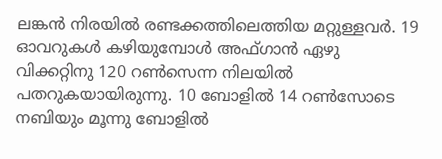ലങ്കന്‍ നിരയില്‍ രണ്ടക്കത്തിലെത്തിയ മറ്റുള്ളവര്‍. 19 ഓവറുകള്‍ കഴിയുമ്പോള്‍ അഫ്ഗാന്‍ ഏഴു വിക്കറ്റിനു 120 റണ്‍സെന്ന നിലയില്‍ പതറുകയായിരുന്നു. 10 ബോളില്‍ 14 റണ്‍സോടെ നബിയും മൂന്നു ബോളില്‍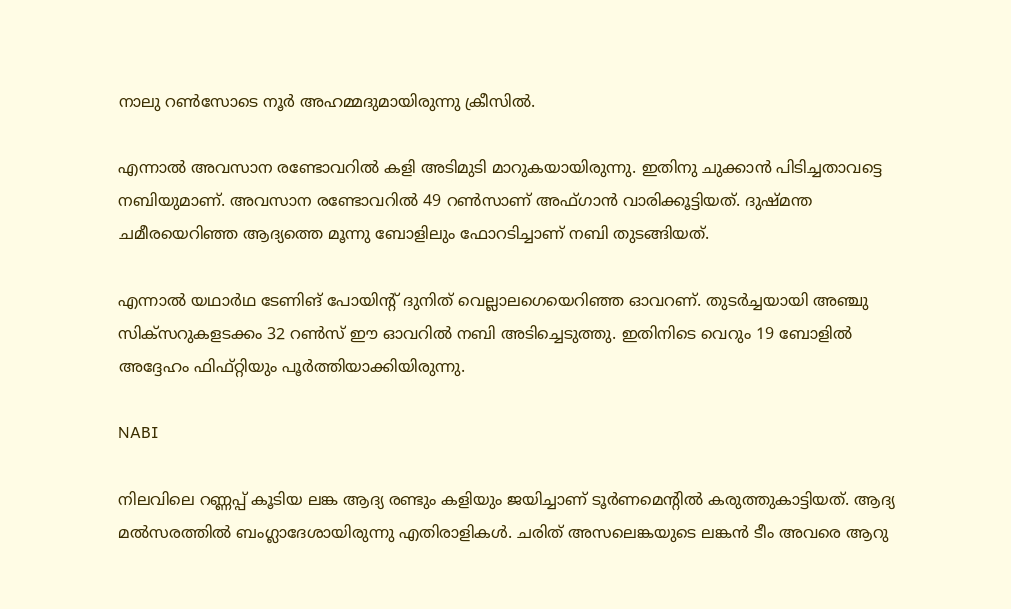നാലു റണ്‍സോടെ നൂര്‍ അഹമ്മദുമായിരുന്നു ക്രീസില്‍.

എന്നാല്‍ അവസാന രണ്ടോവറില്‍ കളി അടിമുടി മാറുകയായിരുന്നു. ഇതിനു ചുക്കാന്‍ പിടിച്ചതാവട്ടെ നബിയുമാണ്. അവസാന രണ്ടോവറില്‍ 49 റണ്‍സാണ് അഫ്ഗാന്‍ വാരിക്കൂട്ടിയത്. ദുഷ്മന്ത ചമീരയെറിഞ്ഞ ആദ്യത്തെ മൂന്നു ബോളിലും ഫോറടിച്ചാണ് നബി തുടങ്ങിയത്.

എന്നാല്‍ യഥാര്‍ഥ ടേണിങ് പോയിന്റ് ദുനിത് വെല്ലാലഗെയെറിഞ്ഞ ഓവറണ്. തുടര്‍ച്ചയായി അഞ്ചു സിക്‌സറുകളടക്കം 32 റണ്‍സ് ഈ ഓവറില്‍ നബി അടിച്ചെടുത്തു. ഇതിനിടെ വെറും 19 ബോളില്‍ അദ്ദേഹം ഫിഫ്റ്റിയും പൂര്‍ത്തിയാക്കിയിരുന്നു.

NABI

നിലവിലെ റണ്ണപ്പ് കൂടിയ ലങ്ക ആദ്യ രണ്ടും കളിയും ജയിച്ചാണ് ടൂര്‍ണമെന്റില്‍ കരുത്തുകാട്ടിയത്. ആദ്യ മല്‍സരത്തില്‍ ബംഗ്ലാദേശായിരുന്നു എതിരാളികള്‍. ചരിത് അസലെങ്കയുടെ ലങ്കന്‍ ടീം അവരെ ആറു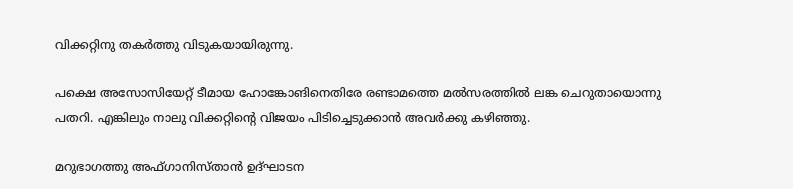വിക്കറ്റിനു തകര്‍ത്തു വിടുകയായിരുന്നു.

പക്ഷെ അസോസിയേറ്റ് ടീമായ ഹോങ്കോങിനെതിരേ രണ്ടാമത്തെ മല്‍സരത്തില്‍ ലങ്ക ചെറുതായൊന്നു പതറി. എങ്കിലും നാലു വിക്കറ്റിന്റെ വിജയം പിടിച്ചെടുക്കാന്‍ അവര്‍ക്കു കഴിഞ്ഞു.

മറുഭാഗത്തു അഫ്ഗാനിസ്താന്‍ ഉദ്ഘാടന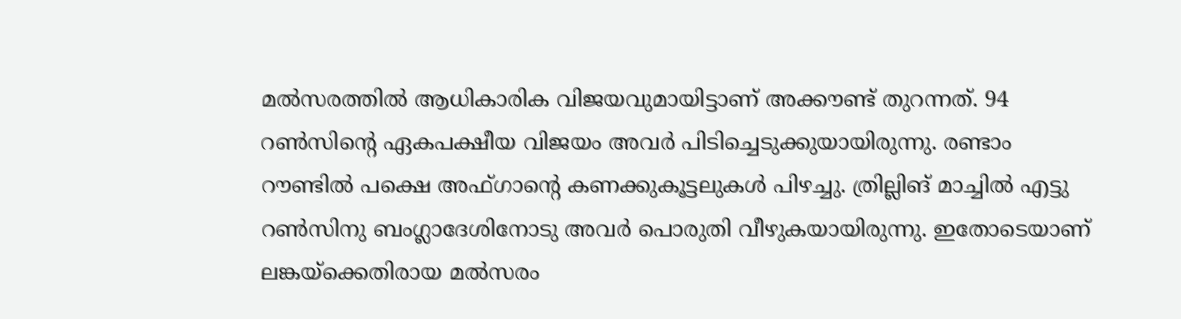മല്‍സരത്തില്‍ ആധികാരിക വിജയവുമായിട്ടാണ് അക്കൗണ്ട് തുറന്നത്. 94 റണ്‍സിന്റെ ഏകപക്ഷീയ വിജയം അവര്‍ പിടിച്ചെടുക്കുയായിരുന്നു. രണ്ടാം റൗണ്ടില്‍ പക്ഷെ അഫ്ഗാന്റെ കണക്കുകൂട്ടലുകള്‍ പിഴച്ചു. ത്രില്ലിങ് മാച്ചില്‍ എട്ടു റണ്‍സിനു ബംഗ്ലാദേശിനോടു അവര്‍ പൊരുതി വീഴുകയായിരുന്നു. ഇതോടെയാണ് ലങ്കയ്‌ക്കെതിരായ മല്‍സരം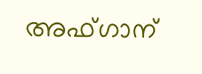അഫ്ഗാന്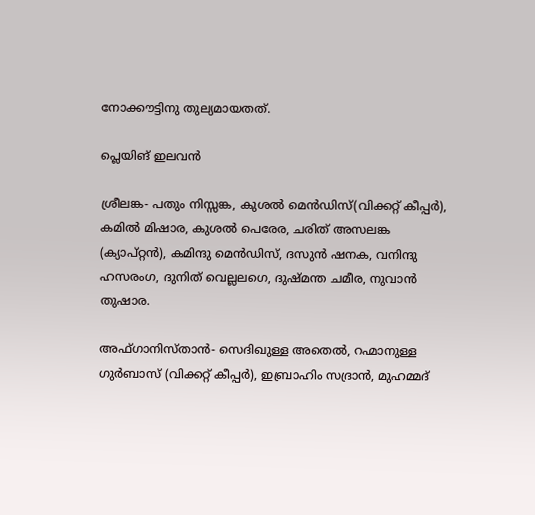നോക്കൗട്ടിനു തുല്യമായതത്.

പ്ലെയിങ് ഇലവന്‍

ശ്രീലങ്ക- പതും നിസ്സങ്ക, കുശല്‍ മെന്‍ഡിസ്(വിക്കറ്റ് കീപ്പര്‍), കമില്‍ മിഷാര, കുശല്‍ പെരേര, ചരിത് അസലങ്ക (ക്യാപ്റ്റന്‍), കമിന്ദു മെന്‍ഡിസ്, ദസുന്‍ ഷനക, വനിന്ദു ഹസരംഗ, ദുനിത് വെല്ലലഗെ, ദുഷ്മന്ത ചമീര, നുവാന്‍ തുഷാര.

അഫ്ഗാനിസ്താന്‍- സെദിഖുള്ള അതെല്‍, റഹ്മാനുള്ള ഗുര്‍ബാസ് (വിക്കറ്റ് കീപ്പര്‍), ഇബ്രാഹിം സദ്രാന്‍, മുഹമ്മദ്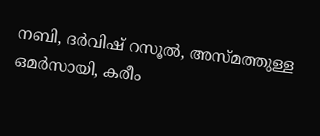നബി, ദര്‍വിഷ് റസൂല്‍, അസ്മത്തുള്ള ഒമര്‍സായി, കരീം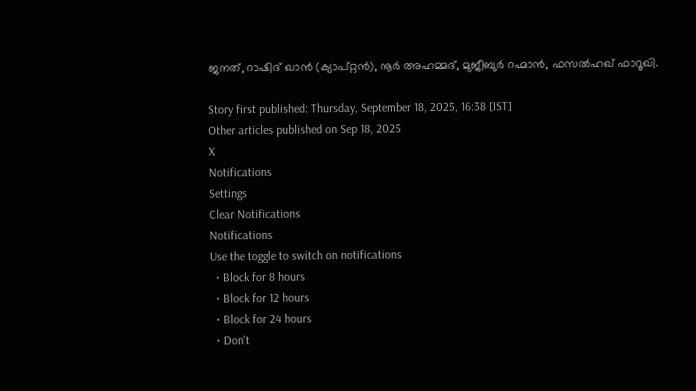ജനത്, റാഷിദ് ഖാന്‍ (ക്യാപ്റ്റന്‍), നൂര്‍ അഹമ്മദ്, മുജീബുര്‍ റഹ്മാന്‍, ഫസല്‍ഹഖ് ഫാറൂഖി.

Story first published: Thursday, September 18, 2025, 16:38 [IST]
Other articles published on Sep 18, 2025
X
Notifications
Settings
Clear Notifications
Notifications
Use the toggle to switch on notifications
  • Block for 8 hours
  • Block for 12 hours
  • Block for 24 hours
  • Don't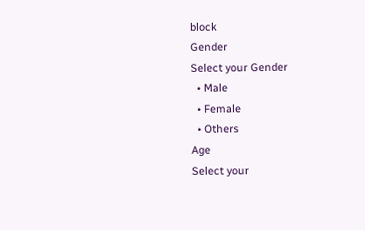block
Gender
Select your Gender
  • Male
  • Female
  • Others
Age
Select your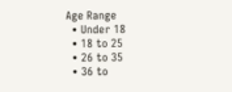Age Range
  • Under 18
  • 18 to 25
  • 26 to 35
  • 36 to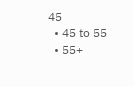45
  • 45 to 55
  • 55+